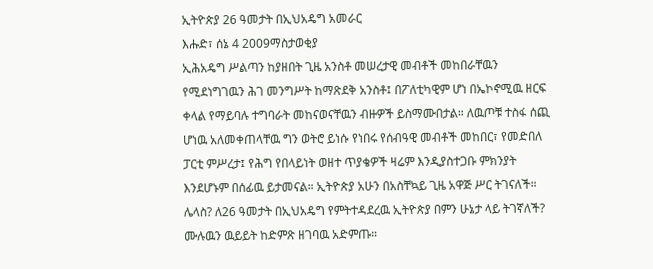ኢትዮጵያ 26 ዓመታት በኢህአዴግ አመራር
እሑድ፣ ሰኔ 4 2009ማስታወቂያ
ኢሕአዴግ ሥልጣን ከያዘበት ጊዜ አንስቶ መሠረታዊ መብቶች መከበራቸዉን የሚደነግገዉን ሕገ መንግሥት ከማጽደቅ አንስቶ፤ በፖለቲካዊም ሆነ በኤኮኖሚዉ ዘርፍ ቀላል የማይባሉ ተግባራት መከናወናቸዉን ብዙዎች ይስማሙበታል። ለዉጦቹ ተስፋ ሰጪ ሆነዉ አለመቀጠላቸዉ ግን ወትሮ ይነሱ የነበሩ የሰብዓዊ መብቶች መከበር፣ የመድበለ ፓርቲ ምሥረታ፤ የሕግ የበላይነት ወዘተ ጥያቄዎች ዛሬም እንዲያስተጋቡ ምክንያት እንደሆኑም በሰፊዉ ይታመናል። ኢትዮጵያ አሁን በአስቸኳይ ጊዜ አዋጅ ሥር ትገናለች። ሌላስ? ለ26 ዓመታት በኢህአዴግ የምትተዳደረዉ ኢትዮጵያ በምን ሁኔታ ላይ ትገኛለች? ሙሉዉን ዉይይት ከድምጽ ዘገባዉ አድምጡ።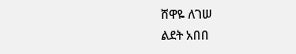ሸዋዬ ለገሠ
ልደት አበበ